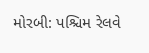મોરબી: પશ્ચિમ રેલવે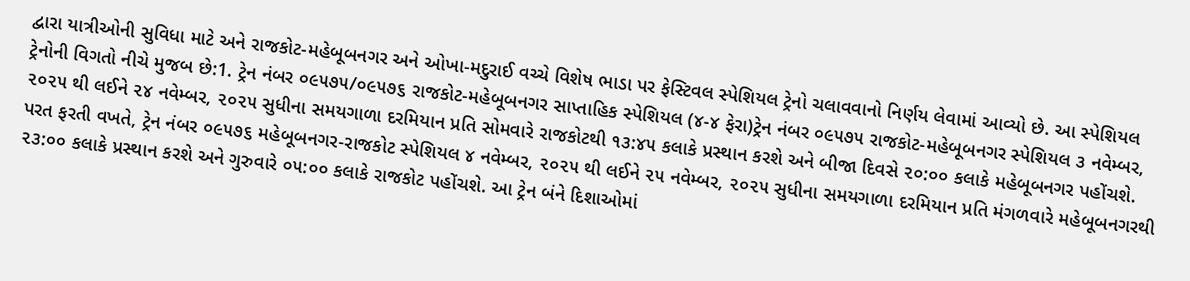દ્વારા યાત્રીઓની સુવિધા માટે અને રાજકોટ-મહેબૂબનગર અને ઓખા-મદુરાઈ વચ્ચે વિશેષ ભાડા પર ફેસ્ટિવલ સ્પેશિયલ ટ્રેનો ચલાવવાનો નિર્ણય લેવામાં આવ્યો છે. આ સ્પેશિયલ ટ્રેનોની વિગતો નીચે મુજબ છે:1. ટ્રેન નંબર ૦૯૫૭૫/૦૯૫૭૬ રાજકોટ-મહેબૂબનગર સાપ્તાહિક સ્પેશિયલ (૪-૪ ફેરા)ટ્રેન નંબર ૦૯૫૭૫ રાજકોટ-મહેબૂબનગર સ્પેશિયલ ૩ નવેમ્બર, ૨૦૨૫ થી લઈને ૨૪ નવેમ્બર, ૨૦૨૫ સુધીના સમયગાળા દરમિયાન પ્રતિ સોમવારે રાજકોટથી ૧૩:૪૫ કલાકે પ્રસ્થાન કરશે અને બીજા દિવસે ૨૦:૦૦ કલાકે મહેબૂબનગર પહોંચશે. પરત ફરતી વખતે, ટ્રેન નંબર ૦૯૫૭૬ મહેબૂબનગર-રાજકોટ સ્પેશિયલ ૪ નવેમ્બર, ૨૦૨૫ થી લઈને ૨૫ નવેમ્બર, ૨૦૨૫ સુધીના સમયગાળા દરમિયાન પ્રતિ મંગળવારે મહેબૂબનગરથી ૨૩:૦૦ કલાકે પ્રસ્થાન કરશે અને ગુરુવારે ૦૫:૦૦ કલાકે રાજકોટ પહોંચશે. આ ટ્રેન બંને દિશાઓમાં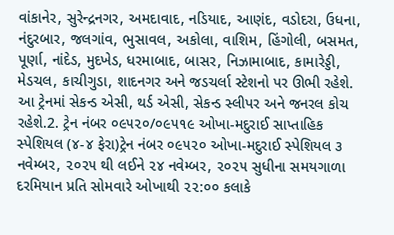વાંકાનેર, સુરેન્દ્રનગર, અમદાવાદ, નડિયાદ, આણંદ, વડોદરા, ઉધના, નંદુરબાર, જલગાંવ, ભુસાવલ, અકોલા, વાશિમ, હિંગોલી, બસમત, પૂર્ણા, નાંદેડ, મુદખેડ, ધરમાબાદ, બાસર, નિઝામાબાદ, કામારેડ્ડી, મેડચલ, કાચીગુડા, શાદનગર અને જડચર્લા સ્ટેશનો પર ઊભી રહેશે. આ ટ્રેનમાં સેકન્ડ એસી, થર્ડ એસી, સેકન્ડ સ્લીપર અને જનરલ કોચ રહેશે.2. ટ્રેન નંબર ૦૯૫૨૦/૦૯૫૧૯ ઓખા-મદુરાઈ સાપ્તાહિક સ્પેશિયલ (૪-૪ ફેરા)ટ્રેન નંબર ૦૯૫૨૦ ઓખા-મદુરાઈ સ્પેશિયલ ૩ નવેમ્બર, ૨૦૨૫ થી લઈને ૨૪ નવેમ્બર, ૨૦૨૫ સુધીના સમયગાળા દરમિયાન પ્રતિ સોમવારે ઓખાથી ૨૨:૦૦ કલાકે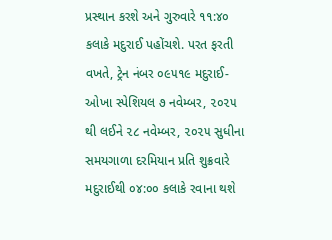પ્રસ્થાન કરશે અને ગુરુવારે ૧૧:૪૦ કલાકે મદુરાઈ પહોંચશે. પરત ફરતી વખતે, ટ્રેન નંબર ૦૯૫૧૯ મદુરાઈ-ઓખા સ્પેશિયલ ૭ નવેમ્બર, ૨૦૨૫ થી લઈને ૨૮ નવેમ્બર, ૨૦૨૫ સુધીના સમયગાળા દરમિયાન પ્રતિ શુક્રવારે મદુરાઈથી ૦૪:૦૦ કલાકે રવાના થશે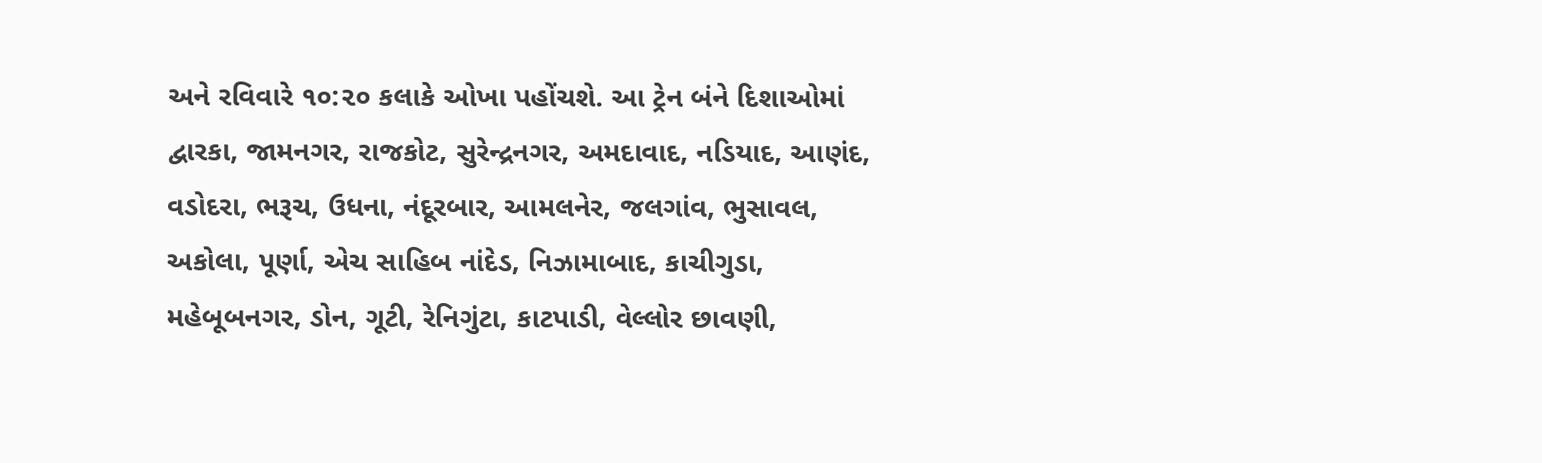અને રવિવારે ૧૦:૨૦ કલાકે ઓખા પહોંચશે. આ ટ્રેન બંને દિશાઓમાં દ્વારકા, જામનગર, રાજકોટ, સુરેન્દ્રનગર, અમદાવાદ, નડિયાદ, આણંદ, વડોદરા, ભરૂચ, ઉધના, નંદૂરબાર, આમલનેર, જલગાંવ, ભુસાવલ, અકોલા, પૂર્ણા, એચ સાહિબ નાંદેડ, નિઝામાબાદ, કાચીગુડા, મહેબૂબનગર, ડોન, ગૂટી, રેનિગુંટા, કાટપાડી, વેલ્લોર છાવણી,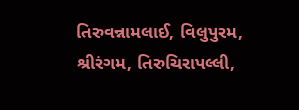તિરુવન્નામલાઈ, વિલુપુરમ, શ્રીરંગમ, તિરુચિરાપલ્લી,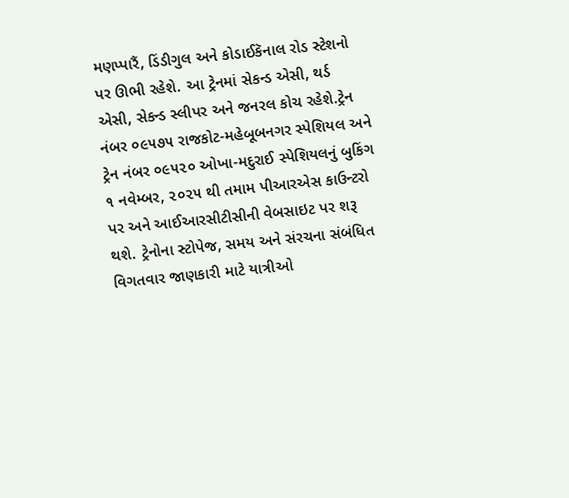મણપ્પારૈં, ડિંડીગુલ અને કોડાઈકૅનાલ રોડ સ્ટેશનો પર ઊભી રહેશે. આ ટ્રેનમાં સેકન્ડ એસી, થર્ડ એસી, સેકન્ડ સ્લીપર અને જનરલ કોચ રહેશે.ટ્રેન નંબર ૦૯૫૭૫ રાજકોટ-મહેબૂબનગર સ્પેશિયલ અને ટ્રેન નંબર ૦૯૫૨૦ ઓખા-મદુરાઈ સ્પેશિયલનું બુકિંગ ૧ નવેમ્બર, ૨૦૨૫ થી તમામ પીઆરએસ કાઉન્ટરો પર અને આઈઆરસીટીસીની વેબસાઇટ પર શરૂ થશે. ટ્રેનોના સ્ટોપેજ, સમય અને સંરચના સંબંધિત વિગતવાર જાણકારી માટે યાત્રીઓ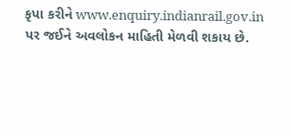કૃપા કરીને www.enquiry.indianrail.gov.in પર જઈને અવલોકન માહિતી મેળવી શકાય છે.